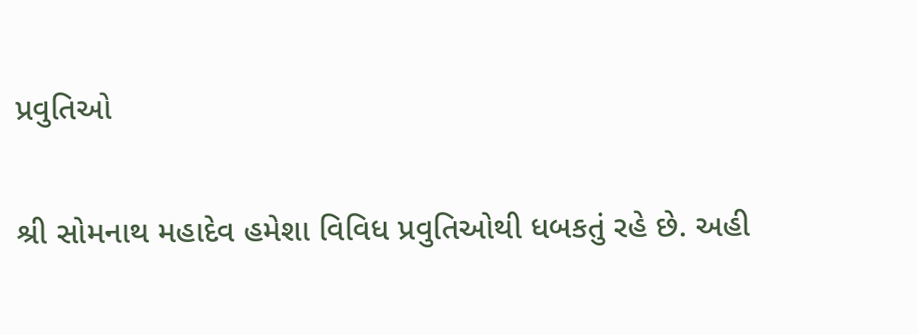પ્રવુતિઓ

શ્રી સોમનાથ મહાદેવ હમેશા વિવિધ પ્રવુતિઓથી ધબકતું રહે છે. અહી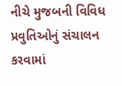નીચે મુજબની વિવિધ પ્રવુતિઓનું સંચાલન કરવામાં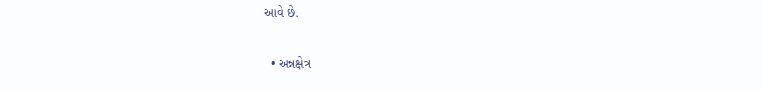આવે છે.

  • અન્નક્ષેત્ર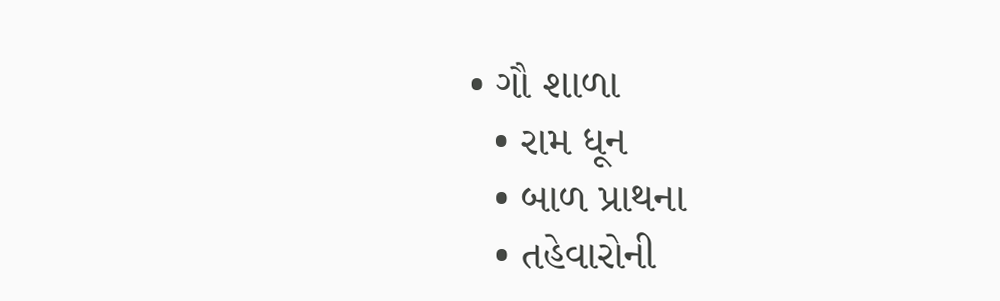• ગૌ શાળા
  • રામ ધૂન
  • બાળ પ્રાથના
  • તહેવારોની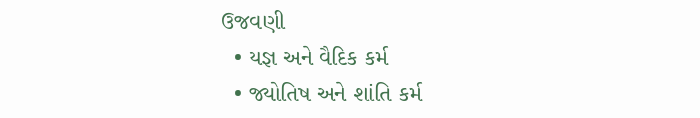ઉજવણી
  • યજ્ઞ અને વૈદિક કર્મ
  • જ્યોતિષ અને શાંતિ કર્મ